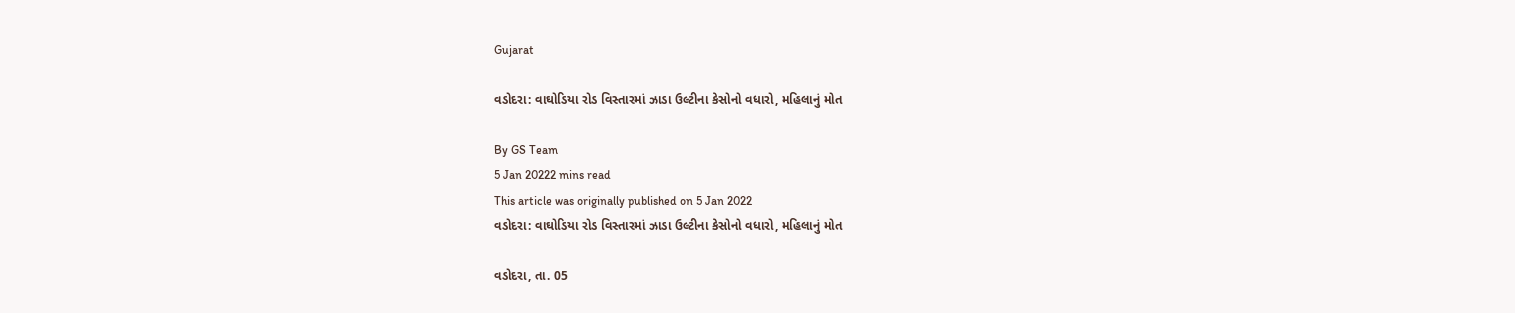Gujarat

વડોદરા: વાઘોડિયા રોડ વિસ્તારમાં ઝાડા ઉલ્ટીના કેસોનો વધારો, મહિલાનું મોત

By GS Team
5 Jan 20222 mins read
This article was originally published on 5 Jan 2022
વડોદરા: વાઘોડિયા રોડ વિસ્તારમાં ઝાડા ઉલ્ટીના કેસોનો વધારો, મહિલાનું મોત

વડોદરા, તા. 05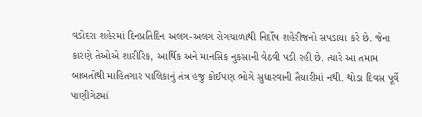વડોદરા શહેરમાં દિનપ્રતિદિન અલગ-અલગ રોગચાળાથી નિર્દોષ શહેરીજનો સપડાયા કરે છે. જેના કારણે તેઓએ શારીરિક, આર્થિક અને માનસિક નુકસાની વેઠવી પડી રહી છે. ત્યારે આ તમામ બાબતોથી માહિતગાર પાલિકાનું તંત્ર હજુ કોઈપણ ભોગે સુધારવાની તૈયારીમાં નથી. થોડા દિવસ પૂર્વે પાણીગેટમાં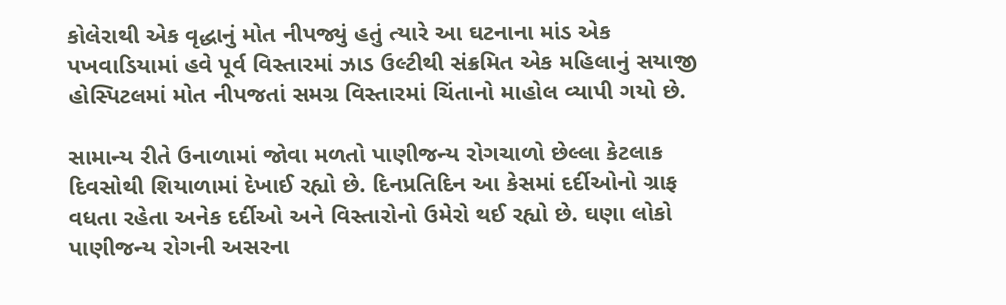કોલેરાથી એક વૃદ્ધાનું મોત નીપજ્યું હતું ત્યારે આ ઘટનાના માંડ એક પખવાડિયામાં હવે પૂર્વ વિસ્તારમાં ઝાડ ઉલ્ટીથી સંક્રમિત એક મહિલાનું સયાજી હોસ્પિટલમાં મોત નીપજતાં સમગ્ર વિસ્તારમાં ચિંતાનો માહોલ વ્યાપી ગયો છે.

સામાન્ય રીતે ઉનાળામાં જોવા મળતો પાણીજન્ય રોગચાળો છેલ્લા કેટલાક દિવસોથી શિયાળામાં દેખાઈ રહ્યો છે. દિનપ્રતિદિન આ કેસમાં દર્દીઓનો ગ્રાફ વધતા રહેતા અનેક દર્દીઓ અને વિસ્તારોનો ઉમેરો થઈ રહ્યો છે. ઘણા લોકો પાણીજન્ય રોગની અસરના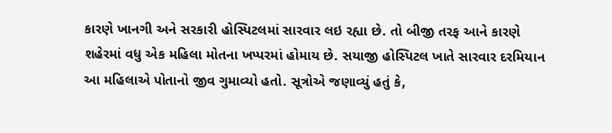કારણે ખાનગી અને સરકારી હોસ્પિટલમાં સારવાર લઇ રહ્યા છે. તો બીજી તરફ આને કારણે શહેરમાં વધુ એક મહિલા મોતના ખપ્પરમાં હોમાય છે. સયાજી હોસ્પિટલ ખાતે સારવાર દરમિયાન આ મહિલાએ પોતાનો જીવ ગુમાવ્યો હતો. સૂત્રોએ જણાવ્યું હતું કે,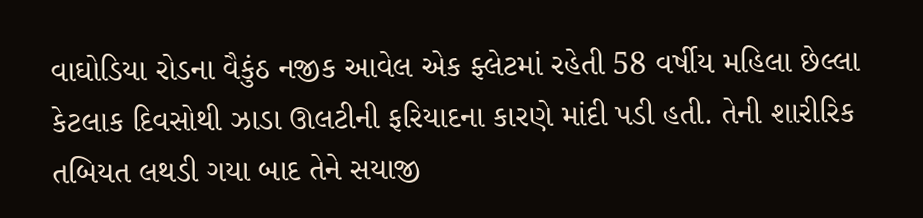વાઘોડિયા રોડના વૈકુંઠ નજીક આવેલ એક ફ્લેટમાં રહેતી 58 વર્ષીય મહિલા છેલ્લા કેટલાક દિવસોથી ઝાડા ઊલટીની ફરિયાદના કારણે માંદી પડી હતી. તેની શારીરિક તબિયત લથડી ગયા બાદ તેને સયાજી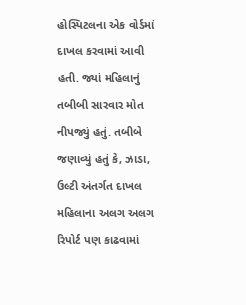હોસ્પિટલના એક વોર્ડમાં દાખલ કરવામાં આવી હતી. જ્યાં મહિલાનું તબીબી સારવાર મોત નીપજ્યું હતું. તબીબે જણાવ્યું હતું કે, ઝાડા, ઉલ્ટી અંતર્ગત દાખલ મહિલાના અલગ અલગ રિપોર્ટ પણ કાઢવામાં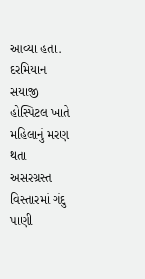આવ્યા હતા. દરમિયાન સયાજી હોસ્પિટલ ખાતે મહિલાનું મરણ થતા અસરગ્રસ્ત વિસ્તારમાં ગંદુ પાણી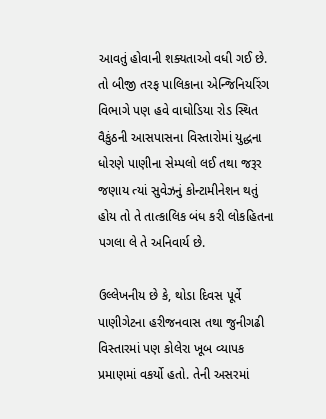આવતું હોવાની શક્યતાઓ વધી ગઈ છે. તો બીજી તરફ પાલિકાના એન્જિનિયરિંગ વિભાગે પણ હવે વાઘોડિયા રોડ સ્થિત વૈકુંઠની આસપાસના વિસ્તારોમાં યુદ્ધના ધોરણે પાણીના સેમ્પલો લઈ તથા જરૂર જણાય ત્યાં સુવેઝનું કોન્ટામીનેશન થતું હોય તો તે તાત્કાલિક બંધ કરી લોકહિતના પગલા લે તે અનિવાર્ય છે.

ઉલ્લેખનીય છે કે, થોડા દિવસ પૂર્વે પાણીગેટના હરીજનવાસ તથા જુનીગઢી વિસ્તારમાં પણ કોલેરા ખૂબ વ્યાપક પ્રમાણમાં વકર્યો હતો. તેની અસરમાં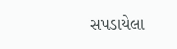સપડાયેલા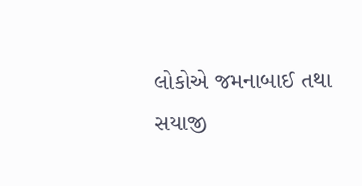લોકોએ જમનાબાઈ તથા સયાજી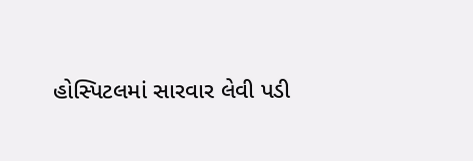હોસ્પિટલમાં સારવાર લેવી પડી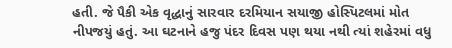હતી. જે પૈકી એક વૃદ્ધાનું સારવાર દરમિયાન સયાજી હોસ્પિટલમાં મોત નીપજયું હતું. આ ઘટનાને હજુ પંદર દિવસ પણ થયા નથી ત્યાં શહેરમાં વધુ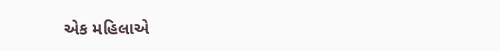એક મહિલાએ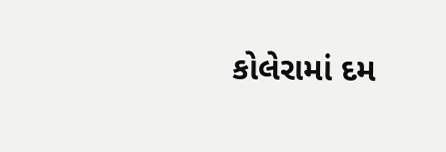કોલેરામાં દમ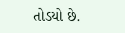તોડયો છે.